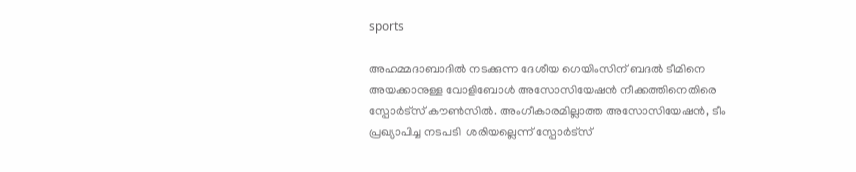sports

അഹമ്മദാബാദില്‍ നടക്കുന്ന ദേശീയ ഗെയിംസിന് ബദല്‍ ടീമിനെ അയക്കാനുള്ള വോളിബോള്‍ അസോസിയേഷന്‍ നീക്കത്തിനെതിരെ സ്പോര്‍ട്സ് കൗണ്‍സില്‍. അംഗീകാരമില്ലാത്ത അസോസിയേഷന്‍, ടീം പ്രഖ്യാപിച്ച നടപടി  ശരിയല്ലെന്ന് സ്പോര്‍ട്സ്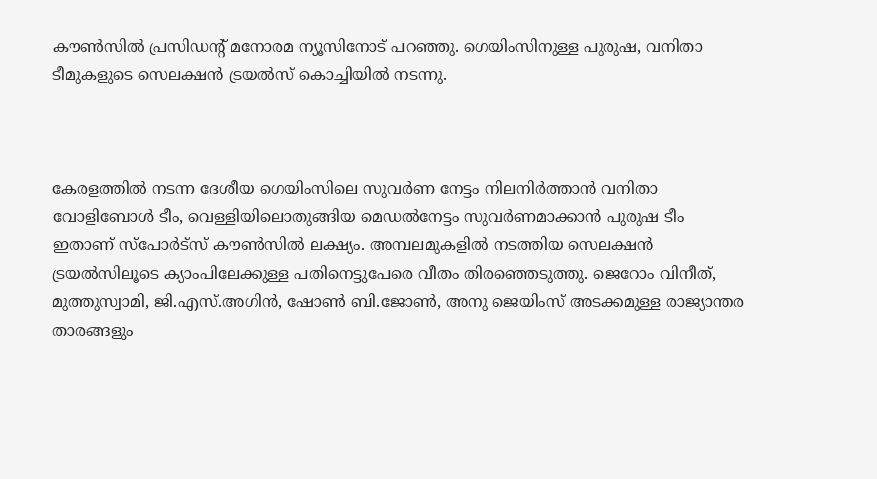കൗണ്‍സില്‍ പ്രസിഡന്റ് മനോരമ ന്യൂസിനോട് പറഞ്ഞു. ഗെയിംസിനുള്ള പുരുഷ, വനിതാ ടീമുകളുടെ സെലക്ഷന്‍ ട്രയല്‍സ് കൊച്ചിയില്‍ നടന്നു.



കേരളത്തില്‍ നടന്ന ദേശീയ ഗെയിംസിലെ സുവര്‍ണ നേട്ടം നിലനിര്‍ത്താന്‍ വനിതാ വോളിബോള്‍ ടീം, വെള്ളിയിലൊതുങ്ങിയ മെഡല്‍നേട്ടം സുവര്‍ണമാക്കാന്‍ പുരുഷ ടീം ഇതാണ് സ്പോര്‍ട്സ് കൗണ്‍സില്‍ ലക്ഷ്യം. അമ്പലമുകളില്‍ നടത്തിയ സെലക്ഷന്‍ ട്രയല്‍സിലൂടെ ക്യാംപിലേക്കുള്ള പതിനെട്ടുപേരെ വീതം തിരഞ്ഞെടുത്തു. ജെറോം വിനീത്, മുത്തുസ്വാമി, ജി.എസ്.അഗിന്‍, ഷോണ്‍ ബി.ജോണ്‍, അനു ജെയിംസ് അടക്കമുള്ള രാജ്യാന്തര താരങ്ങളും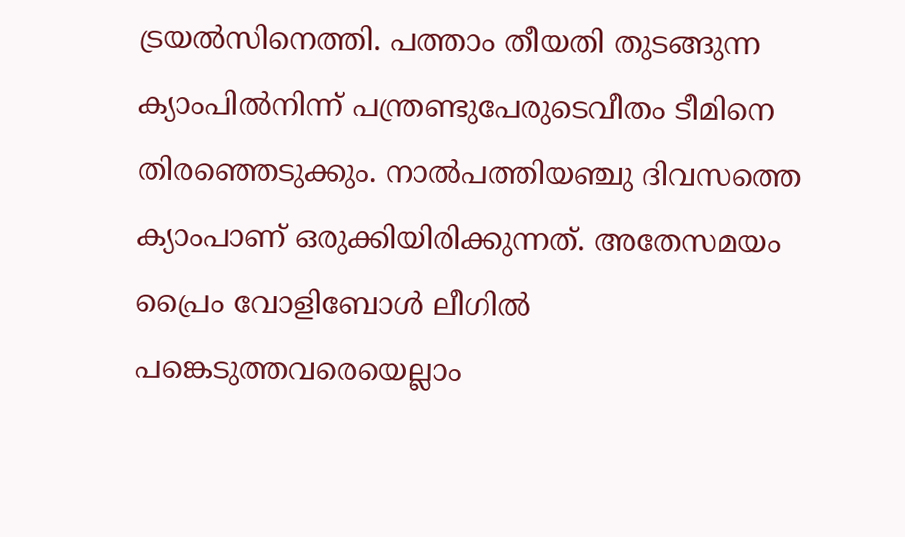ട്രയല്‍സിനെത്തി. പത്താം തീയതി തുടങ്ങുന്ന ക്യാംപില്‍നിന്ന് പന്ത്രണ്ടുപേരുടെവീതം ടീമിനെ തിരഞ്ഞെടുക്കും. നാല്‍പത്തിയഞ്ചു ദിവസത്തെ ക്യാംപാണ് ഒരുക്കിയിരിക്കുന്നത്. അതേസമയം പ്രൈം വോളിബോള്‍ ലീഗില്‍ പങ്കെടുത്തവരെയെല്ലാം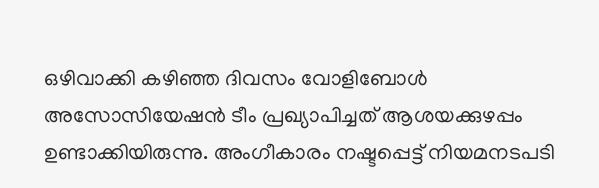ഒഴിവാക്കി കഴിഞ്ഞ ദിവസം വോളിബോള്‍ അസോസിയേഷന്‍ ടീം പ്രഖ്യാപിച്ചത് ആശയക്കുഴപ്പം ഉണ്ടാക്കിയിരുന്നു. അംഗീകാരം നഷ്ടപ്പെട്ട് നിയമനടപടി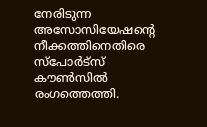നേരിടുന്ന അസോസിയേഷന്‍റെ നീക്കത്തിനെതിരെ സ്പോര്‍ട്സ് കൗണ്‍സില്‍ രംഗത്തെത്തി.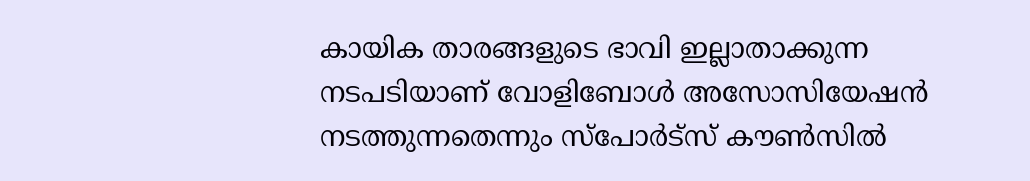കായിക താരങ്ങളുടെ ഭാവി ഇല്ലാതാക്കുന്ന നടപടിയാണ് വോളിബോള്‍ അസോസിയേഷന്‍ നടത്തുന്നതെന്നും സ്പോര്‍ട്സ് കൗണ്‍സില്‍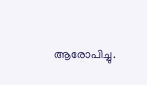ആരോപിച്ചു.